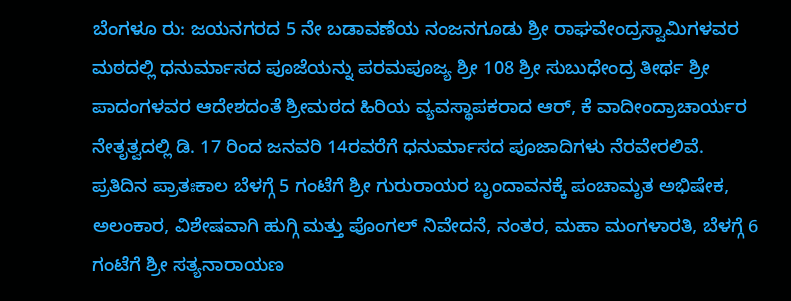ಬೆಂಗಳೂ ರು: ಜಯನಗರದ 5 ನೇ ಬಡಾವಣೆಯ ನಂಜನಗೂಡು ಶ್ರೀ ರಾಘವೇಂದ್ರಸ್ವಾಮಿಗಳವರ ಮಠದಲ್ಲಿ ಧನುರ್ಮಾಸದ ಪೂಜೆಯನ್ನು ಪರಮಪೂಜ್ಯ ಶ್ರೀ 108 ಶ್ರೀ ಸುಬುಧೇಂದ್ರ ತೀರ್ಥ ಶ್ರೀ ಪಾದಂಗಳವರ ಆದೇಶದಂತೆ ಶ್ರೀಮಠದ ಹಿರಿಯ ವ್ಯವಸ್ಥಾಪಕರಾದ ಆರ್, ಕೆ ವಾದೀಂದ್ರಾಚಾರ್ಯರ ನೇತೃತ್ವದಲ್ಲಿ ಡಿ. 17 ರಿಂದ ಜನವರಿ 14ರವರೆಗೆ ಧನುರ್ಮಾಸದ ಪೂಜಾದಿಗಳು ನೆರವೇರಲಿವೆ.
ಪ್ರತಿದಿನ ಪ್ರಾತಃಕಾಲ ಬೆಳಗ್ಗೆ 5 ಗಂಟೆಗೆ ಶ್ರೀ ಗುರುರಾಯರ ಬೃಂದಾವನಕ್ಕೆ ಪಂಚಾಮೃತ ಅಭಿಷೇಕ, ಅಲಂಕಾರ, ವಿಶೇಷವಾಗಿ ಹುಗ್ಗಿ ಮತ್ತು ಪೊಂಗಲ್ ನಿವೇದನೆ, ನಂತರ, ಮಹಾ ಮಂಗಳಾರತಿ, ಬೆಳಗ್ಗೆ 6 ಗಂಟೆಗೆ ಶ್ರೀ ಸತ್ಯನಾರಾಯಣ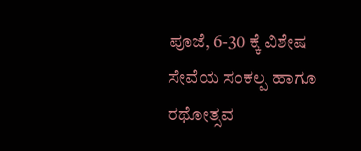ಪೂಜೆ, 6-30 ಕ್ಕೆ ವಿಶೇಷ ಸೇವೆಯ ಸಂಕಲ್ಪ ಹಾಗೂ ರಥೋತ್ಸವ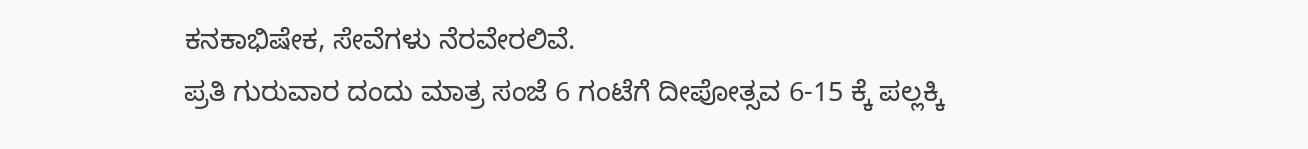ಕನಕಾಭಿಷೇಕ, ಸೇವೆಗಳು ನೆರವೇರಲಿವೆ.
ಪ್ರತಿ ಗುರುವಾರ ದಂದು ಮಾತ್ರ ಸಂಜೆ 6 ಗಂಟೆಗೆ ದೀಪೋತ್ಸವ 6-15 ಕ್ಕೆ ಪಲ್ಲಕ್ಕಿ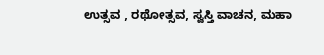ಉತ್ಸವ , ರಥೋತ್ಸವ, ಸ್ವಸ್ತಿ ವಾಚನ, ಮಹಾ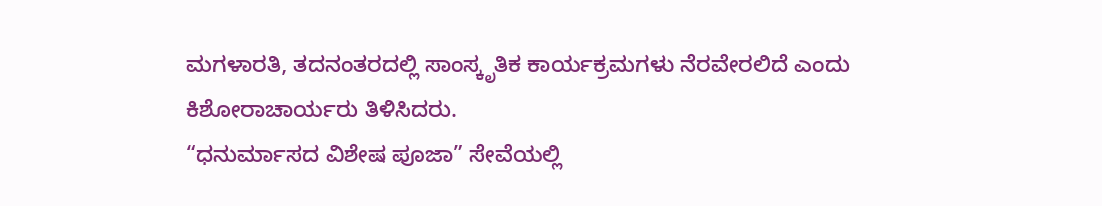ಮಗಳಾರತಿ, ತದನಂತರದಲ್ಲಿ ಸಾಂಸ್ಕೃತಿಕ ಕಾರ್ಯಕ್ರಮಗಳು ನೆರವೇರಲಿದೆ ಎಂದು ಕಿಶೋರಾಚಾರ್ಯರು ತಿಳಿಸಿದರು.
“ಧನುರ್ಮಾಸದ ವಿಶೇಷ ಪೂಜಾ” ಸೇವೆಯಲ್ಲಿ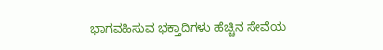ಭಾಗವಹಿಸುವ ಭಕ್ತಾದಿಗಳು ಹೆಚ್ಚಿನ ಸೇವೆಯ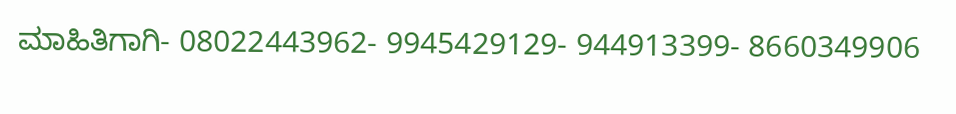ಮಾಹಿತಿಗಾಗಿ- 08022443962- 9945429129- 944913399- 8660349906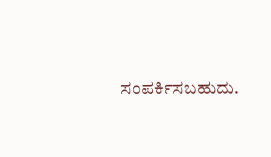ಸಂಪರ್ಕಿಸಬಹುದು.